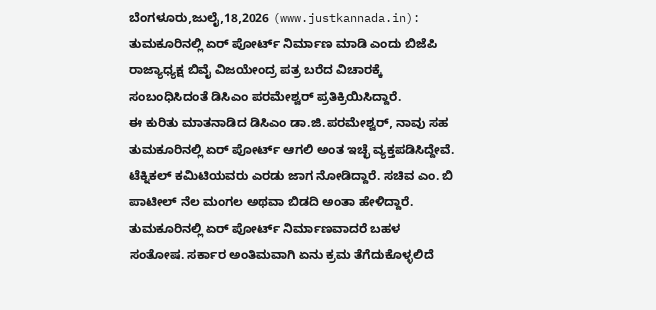ಬೆಂಗಳೂರು,ಜುಲೈ,18,2026 (www.justkannada.in): ತುಮಕೂರಿನಲ್ಲಿ ಏರ್ ಪೋರ್ಟ್ ನಿರ್ಮಾಣ ಮಾಡಿ ಎಂದು ಬಿಜೆಪಿ ರಾಜ್ಯಾಧ್ಯಕ್ಷ ಬಿವೈ ವಿಜಯೇಂದ್ರ ಪತ್ರ ಬರೆದ ವಿಚಾರಕ್ಕೆ ಸಂಬಂಧಿಸಿದಂತೆ ಡಿಸಿಎಂ ಪರಮೇಶ್ವರ್ ಪ್ರತಿಕ್ರಿಯಿಸಿದ್ದಾರೆ.
ಈ ಕುರಿತು ಮಾತನಾಡಿದ ಡಿಸಿಎಂ ಡಾ.ಜಿ.ಪರಮೇಶ್ವರ್, ನಾವು ಸಹ ತುಮಕೂರಿನಲ್ಲಿ ಏರ್ ಪೋರ್ಟ್ ಆಗಲಿ ಅಂತ ಇಚ್ಛೆ ವ್ಯಕ್ತಪಡಿಸಿದ್ದೇವೆ. ಟೆಕ್ನಿಕಲ್ ಕಮಿಟಿಯವರು ಎರಡು ಜಾಗ ನೋಡಿದ್ದಾರೆ. ಸಚಿವ ಎಂ. ಬಿ ಪಾಟೀಲ್ ನೆಲ ಮಂಗಲ ಅಥವಾ ಬಿಡದಿ ಅಂತಾ ಹೇಳಿದ್ದಾರೆ. ತುಮಕೂರಿನಲ್ಲಿ ಏರ್ ಪೋರ್ಟ್ ನಿರ್ಮಾಣವಾದರೆ ಬಹಳ ಸಂತೋಷ. ಸರ್ಕಾರ ಅಂತಿಮವಾಗಿ ಏನು ಕ್ರಮ ತೆಗೆದುಕೊಳ್ಳಲಿದೆ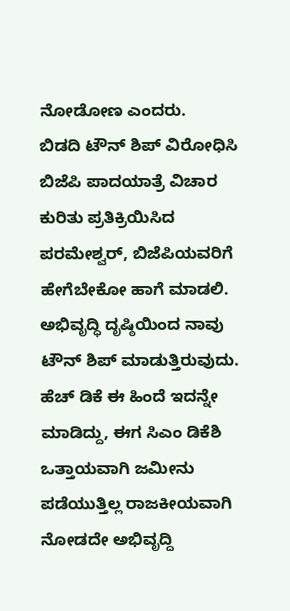ನೋಡೋಣ ಎಂದರು.
ಬಿಡದಿ ಟೌನ್ ಶಿಪ್ ವಿರೋಧಿಸಿ ಬಿಜೆಪಿ ಪಾದಯಾತ್ರೆ ವಿಚಾರ ಕುರಿತು ಪ್ರತಿಕ್ರಿಯಿಸಿದ ಪರಮೇಶ್ವರ್, ಬಿಜೆಪಿಯವರಿಗೆ ಹೇಗೆಬೇಕೋ ಹಾಗೆ ಮಾಡಲಿ. ಅಭಿವೃದ್ಧಿ ದೃಷ್ಠಿಯಿಂದ ನಾವು ಟೌನ್ ಶಿಪ್ ಮಾಡುತ್ತಿರುವುದು. ಹೆಚ್ ಡಿಕೆ ಈ ಹಿಂದೆ ಇದನ್ನೇ ಮಾಡಿದ್ದು, ಈಗ ಸಿಎಂ ಡಿಕೆಶಿ ಒತ್ತಾಯವಾಗಿ ಜಮೀನು ಪಡೆಯುತ್ತಿಲ್ಲ ರಾಜಕೀಯವಾಗಿ ನೋಡದೇ ಅಭಿವೃದ್ದಿ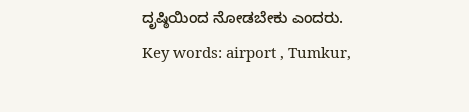ದೃಷ್ಠಿಯಿಂದ ನೋಡಬೇಕು ಎಂದರು.
Key words: airport , Tumkur,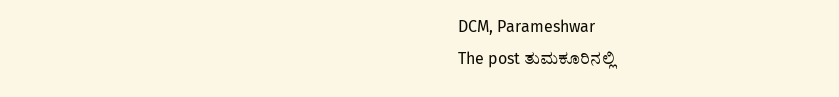DCM, Parameshwar
The post ತುಮಕೂರಿನಲ್ಲಿ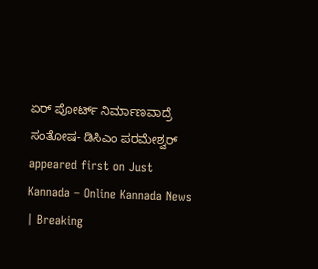ಏರ್ ಪೋರ್ಟ್ ನಿರ್ಮಾಣವಾದ್ರೆ ಸಂತೋಷ- ಡಿಸಿಎಂ ಪರಮೇಶ್ವರ್ appeared first on Just Kannada – Online Kannada News | Breaking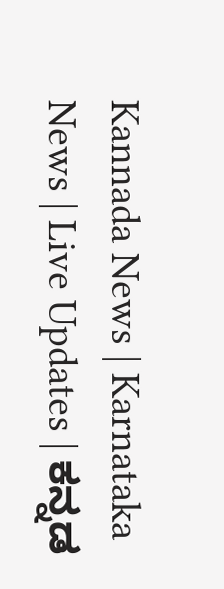Kannada News | Karnataka News | Live Updates | ಕನ್ನಡ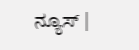ನ್ಯೂಸ್ |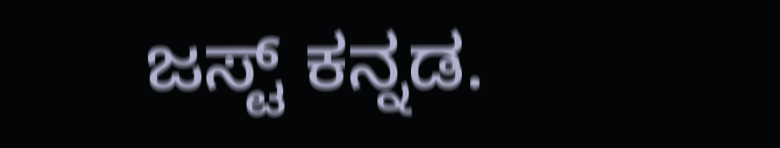ಜಸ್ಟ್ ಕನ್ನಡ.